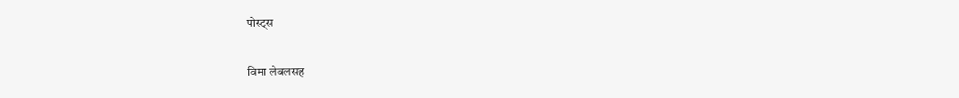पोस्ट्स

विमा लेबलसह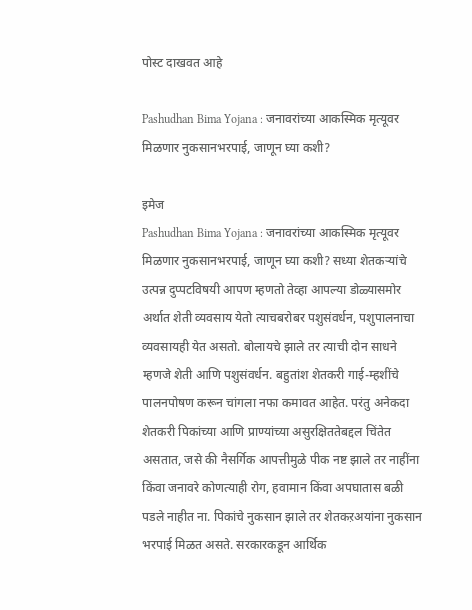पोस्ट दाखवत आहे

Pashudhan Bima Yojana : जनावरांच्या आकस्मिक मृत्यूवर मिळणार नुकसानभरपाई, जाणून घ्या कशी?

इमेज
Pashudhan Bima Yojana : जनावरांच्या आकस्मिक मृत्यूवर मिळणार नुकसानभरपाई, जाणून घ्या कशी? सध्या शेतकऱ्यांचे उत्पन्न दुप्पटविषयी आपण म्हणतो तेव्हा आपल्या डोळ्यासमोर अर्थात शेती व्यवसाय येतो त्याचबरोबर पशुसंवर्धन, पशुपालनाचा व्यवसायही येत असतो. बोलायचे झाले तर त्याची दोन साधने म्हणजे शेती आणि पशुसंवर्धन. बहुतांश शेतकरी गाई-म्हशींचे पालनपोषण करून चांगला नफा कमावत आहेत. परंतु अनेकदा शेतकरी पिकांच्या आणि प्राण्यांच्या असुरक्षिततेबद्दल चिंतेत असतात, जसे की नैसर्गिक आपत्तीमुळे पीक नष्ट झाले तर नाहींना किंवा जनावरे कोणत्याही रोग, हवामान किंवा अपघातास बळी पडले नाहीत ना. पिकांचे नुकसान झाले तर शेतकऱअयांना नुकसान भरपाई मिळत असते. सरकारकडून आर्थिक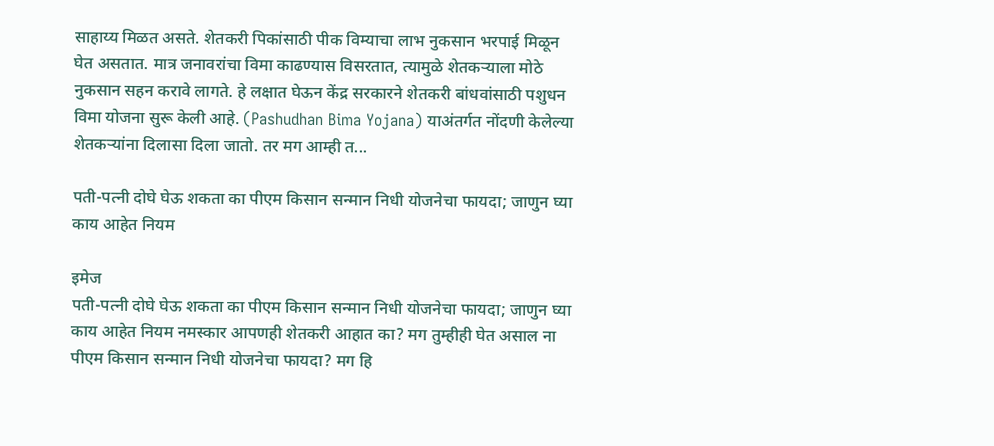साहाय्य मिळत असते. शेतकरी पिकांसाठी पीक विम्याचा लाभ नुकसान भरपाई मिळून घेत असतात. मात्र जनावरांचा विमा काढण्यास विसरतात, त्यामुळे शेतकऱ्याला मोठे नुकसान सहन करावे लागते. हे लक्षात घेऊन केंद्र सरकारने शेतकरी बांधवांसाठी पशुधन विमा योजना सुरू केली आहे. (Pashudhan Bima Yojana) याअंतर्गत नोंदणी केलेल्या शेतकऱ्यांना दिलासा दिला जातो. तर मग आम्ही त...

पती-पत्नी दोघे घेऊ शकता का पीएम किसान सन्मान निधी योजनेचा फायदा; जाणुन घ्या काय आहेत नियम

इमेज
पती-पत्नी दोघे घेऊ शकता का पीएम किसान सन्मान निधी योजनेचा फायदा; जाणुन घ्या काय आहेत नियम नमस्कार आपणही शेतकरी आहात का? मग तुम्हीही घेत असाल ना पीएम किसान सन्मान निधी योजनेचा फायदा? मग हि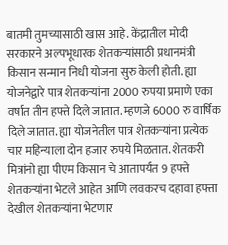बातमी तुमच्यासाठी खास आहे. केंद्रातील मोदी सरकारने अल्पभूधारक शेतकऱ्यांसाठी प्रधानमंत्री किसान सन्मान निधी योजना सुरु केली होती. ह्या योजनेद्वारे पात्र शेतकऱ्यांना 2000 रुपया प्रमाणे एका वर्षात तीन हफ्ते दिले जातात. म्हणजे 6000 रु वार्षिक दिले जातात. ह्या योजनेतील पात्र शेतकऱ्यांना प्रत्येक चार महिन्याला दोन हजार रुपये मिळतात. शेतकरी मित्रांनो ह्या पीएम किसान चे आतापर्यंत 9 हफ्ते शेतकऱ्यांना भेटले आहेत आणि लवकरच दहावा हफ्ता देखील शेतकऱ्यांना भेटणार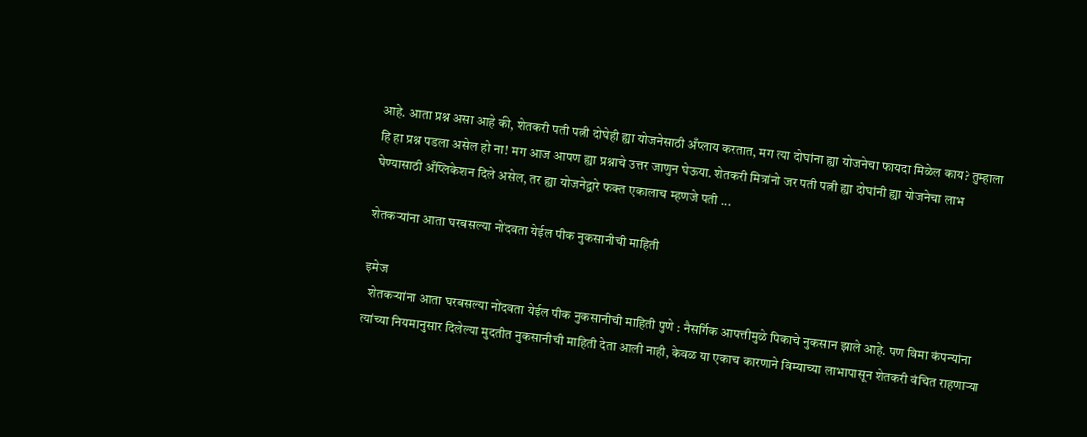आहे. आता प्रश्न असा आहे की, शेतकरी पती पत्नी दोघेही ह्या योजनेसाठी अँप्लाय करतात, मग त्या दोघांना ह्या योजनेचा फायदा मिळेल काय? तुम्हाला हि हा प्रश्न पडला असेल हो ना! मग आज आपण ह्या प्रश्नाचे उत्तर जाणुन घेऊया. शेतकरी मित्रांनो जर पती पत्नी ह्या दोघांनी ह्या योजनेचा लाभ घेण्यासाठी अँप्लिकेशन दिले असेल, तर ह्या योजनेद्वारे फक्त एकालाच म्हणजे पती ...

शेतकऱ्यांना आता घरबसल्या नोंदवता येईल पीक नुकसानीची माहिती

इमेज
  शेतकऱ्यांना आता घरबसल्या नोंदवता येईल पीक नुकसानीची माहिती पुणे : नैसर्गिक आपत्तीमुळे पिकाचे नुकसान झाले आहे. पण विमा कंपन्यांना त्यांच्या नियमानुसार दिलेल्या मुदतीत नुकसानीची माहिती देता आली नाही, केवळ या एकाच कारणाने विम्याच्या लाभापासून शेतकरी वंचित राहणाऱ्या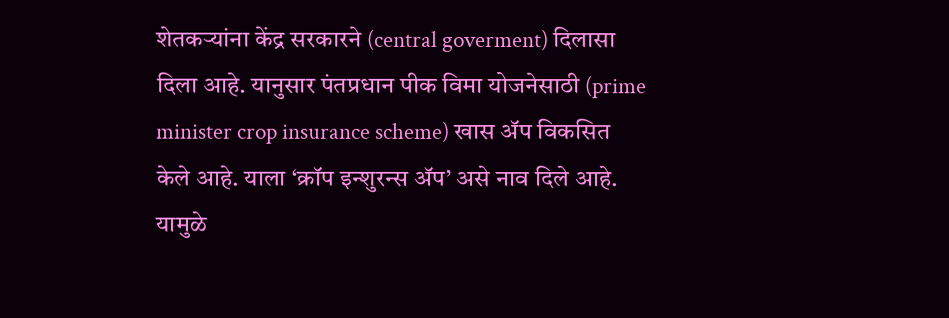शेतकऱ्यांना केंद्र सरकारने (central goverment) दिलासा दिला आहे. यानुसार पंतप्रधान पीक विमा योजनेसाठी (prime minister crop insurance scheme) खास ॲप विकसित केले आहे. याला ‘क्रॉप इन्शुरन्स ॲप’ असे नाव दिले आहे. यामुळे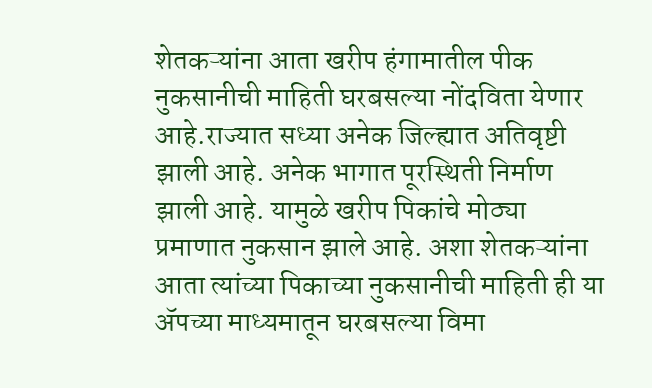शेतकऱ्यांना आता खरीप हंगामातील पीक नुकसानीची माहिती घरबसल्या नोंदविता येणार आहे.राज्यात सध्या अनेक जिल्ह्यात अतिवृष्टी झाली आहे. अनेक भागात पूरस्थिती निर्माण झाली आहे. यामुळे खरीप पिकांचे मोठ्या प्रमाणात नुकसान झाले आहे. अशा शेतकऱ्यांना आता त्यांच्या पिकाच्या नुकसानीची माहिती ही या ॲपच्या माध्यमातून घरबसल्या विमा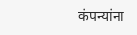कंपन्यांना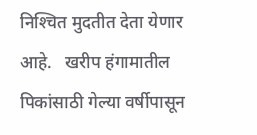निश्‍चित मुदतीत देता येणार आहे.   खरीप हंगामातील पिकांसाठी गेल्या वर्षीपासून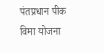पंतप्रधान पीक विमा योजना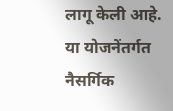लागू केली आहे. या योजनेंतर्गत नैसर्गिक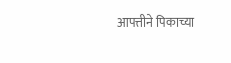आपत्तीने पिकाच्या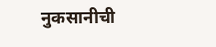नुकसानीची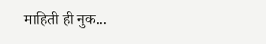माहिती ही नुक...